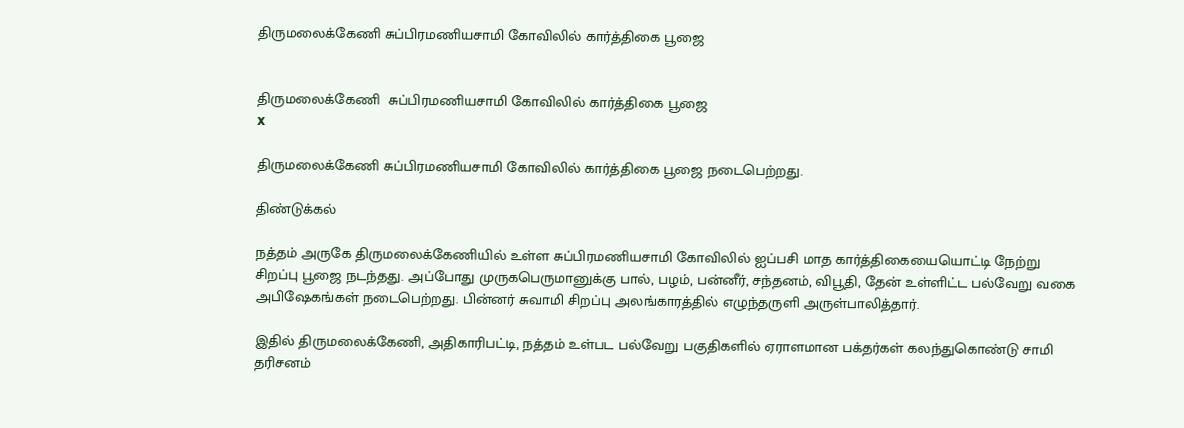திருமலைக்கேணி சுப்பிரமணியசாமி கோவிலில் கார்த்திகை பூஜை


திருமலைக்கேணி  சுப்பிரமணியசாமி கோவிலில் கார்த்திகை பூஜை
x

திருமலைக்கேணி சுப்பிரமணியசாமி கோவிலில் கார்த்திகை பூஜை நடைபெற்றது.

திண்டுக்கல்

நத்தம் அருகே திருமலைக்கேணியில் உள்ள சுப்பிரமணியசாமி கோவிலில் ஐப்பசி மாத கார்த்திகையையொட்டி நேற்று சிறப்பு பூஜை நடந்தது. அப்போது முருகபெருமானுக்கு பால், பழம், பன்னீர், சந்தனம், விபூதி, தேன் உள்ளிட்ட பல்வேறு வகை அபிஷேகங்கள் நடைபெற்றது. பின்னர் சுவாமி சிறப்பு அலங்காரத்தில் எழுந்தருளி அருள்பாலித்தார்.

இதில் திருமலைக்கேணி, அதிகாரிபட்டி, நத்தம் உள்பட பல்வேறு பகுதிகளில் ஏராளமான பக்தர்கள் கலந்துகொண்டு சாமி தரிசனம்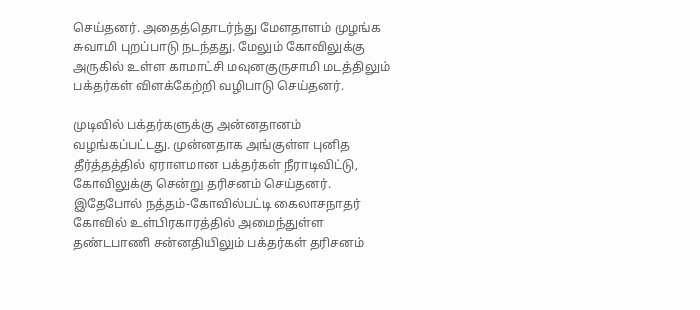செய்தனர். அதைத்தொடர்ந்து மேளதாளம் முழங்க சுவாமி புறப்பாடு நடந்தது. மேலும் கோவிலுக்கு அருகில் உள்ள காமாட்சி மவுனகுருசாமி மடத்திலும் பக்தர்கள் விளக்கேற்றி வழிபாடு செய்தனர்.

முடிவில் பக்தர்களுக்கு அன்னதானம் வழங்கப்பட்டது. முன்னதாக அங்குள்ள புனித தீர்த்தத்தில் ஏராளமான பக்தர்கள் நீராடிவிட்டு, கோவிலுக்கு சென்று தரிசனம் செய்தனர். இதேபோல் நத்தம்-கோவில்பட்டி கைலாசநாதர் கோவில் உள்பிரகாரத்தில் அமைந்துள்ள தண்டபாணி சன்னதியிலும் பக்தர்கள் தரிசனம்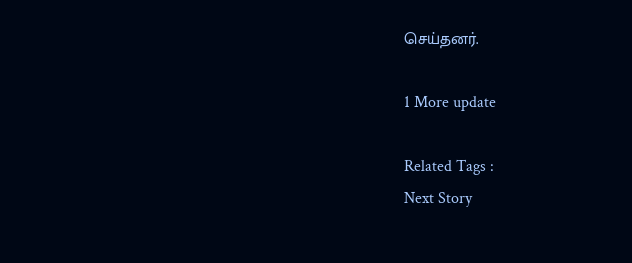செய்தனர்.

1 More update

Related Tags :
Next Story